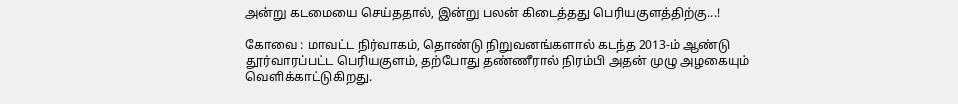அன்று கடமையை செய்ததால், இன்று பலன் கிடைத்தது பெரியகுளத்திற்கு...!

கோவை : மாவட்ட நிர்வாகம், தொண்டு நிறுவனங்களால் கடந்த 2013-ம் ஆண்டு தூர்வாரப்பட்ட பெரியகுளம், தற்போது தண்ணீரால் நிரம்பி அதன் முழு அழகையும் வெளிக்காட்டுகிறது.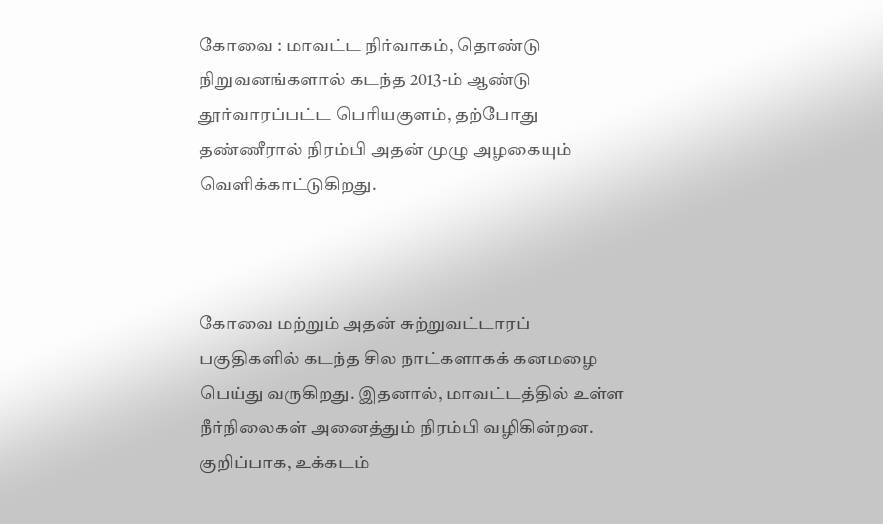கோவை : மாவட்ட நிர்வாகம், தொண்டு நிறுவனங்களால் கடந்த 2013-ம் ஆண்டு தூர்வாரப்பட்ட பெரியகுளம், தற்போது தண்ணீரால் நிரம்பி அதன் முழு அழகையும் வெளிக்காட்டுகிறது.



கோவை மற்றும் அதன் சுற்றுவட்டாரப் பகுதிகளில் கடந்த சில நாட்களாகக் கனமழை பெய்து வருகிறது. இதனால், மாவட்டத்தில் உள்ள நீர்நிலைகள் அனைத்தும் நிரம்பி வழிகின்றன. குறிப்பாக, உக்கடம்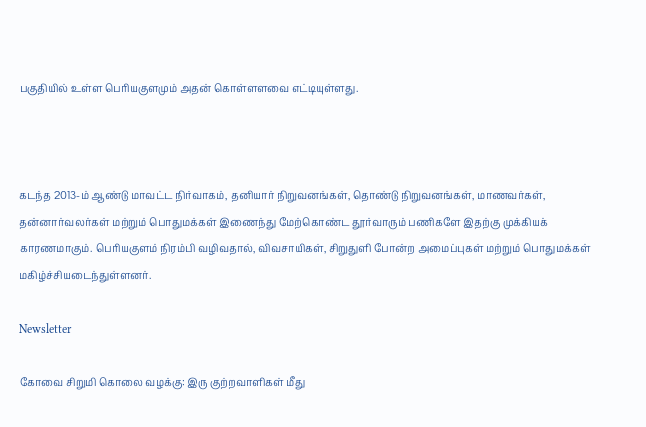பகுதியில் உள்ள பெரியகுளமும் அதன் கொள்ளளவை எட்டியுள்ளது.



கடந்த 2013-ம் ஆண்டு மாவட்ட நிர்வாகம், தனியார் நிறுவனங்கள், தொண்டு நிறுவனங்கள், மாணவர்கள், தன்னார்வலர்கள் மற்றும் பொதுமக்கள் இணைந்து மேற்கொண்ட தூர்வாரும் பணிகளே இதற்கு முக்கியக் காரணமாகும். பெரியகுளம் நிரம்பி வழிவதால், விவசாயிகள், சிறுதுளி போன்ற அமைப்புகள் மற்றும் பொதுமக்கள் மகிழ்ச்சியடைந்துள்ளனர்.

Newsletter

கோவை சிறுமி கொலை வழக்கு: இரு குற்றவாளிகள் மீது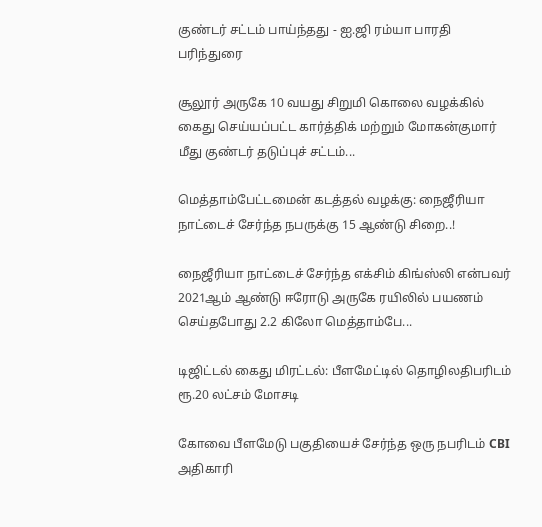குண்டர் சட்டம் பாய்ந்தது - ஐ.ஜி ரம்யா பாரதி பரிந்துரை

சூலூர் அருகே 10 வயது சிறுமி கொலை வழக்கில் கைது செய்யப்பட்ட கார்த்திக் மற்றும் மோகன்குமார் மீது குண்டர் தடுப்புச் சட்டம்...

மெத்தாம்பேட்டமைன் கடத்தல் வழக்கு: நைஜீரியா நாட்டைச் சேர்ந்த நபருக்கு 15 ஆண்டு சிறை..!

நைஜீரியா நாட்டைச் சேர்ந்த எக்சிம் கிங்ஸ்லி என்பவர் 2021ஆம் ஆண்டு ஈரோடு அருகே ரயிலில் பயணம் செய்தபோது 2.2 கிலோ மெத்தாம்பே...

டிஜிட்டல் கைது மிரட்டல்: பீளமேட்டில் தொழிலதிபரிடம் ரூ.20 லட்சம் மோசடி

கோவை பீளமேடு பகுதியைச் சேர்ந்த ஒரு நபரிடம் CBI அதிகாரி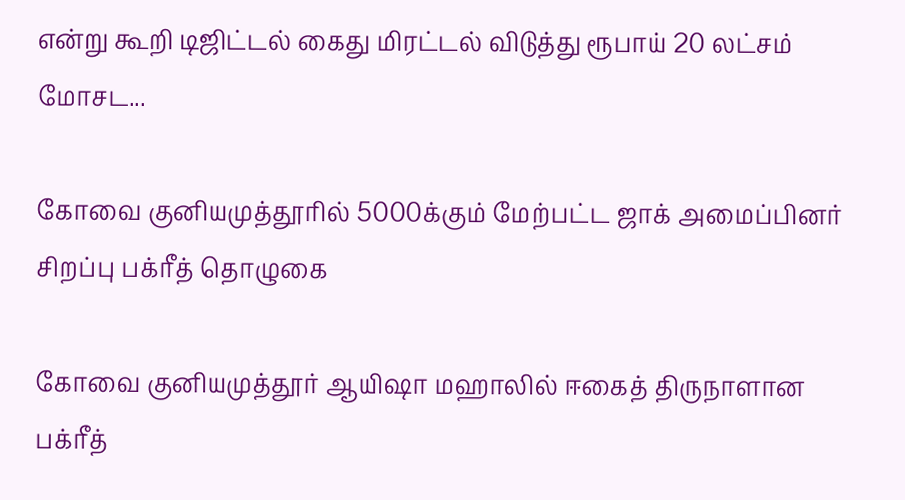என்று கூறி டிஜிட்டல் கைது மிரட்டல் விடுத்து ரூபாய் 20 லட்சம் மோசட...

கோவை குனியமுத்தூரில் 5000க்கும் மேற்பட்ட ஜாக் அமைப்பினர் சிறப்பு பக்ரீத் தொழுகை

கோவை குனியமுத்தூர் ஆயிஷா மஹாலில் ஈகைத் திருநாளான பக்ரீத்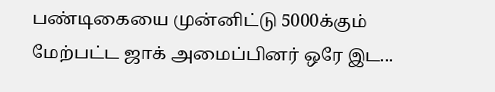பண்டிகையை முன்னிட்டு 5000க்கும் மேற்பட்ட ஜாக் அமைப்பினர் ஒரே இட...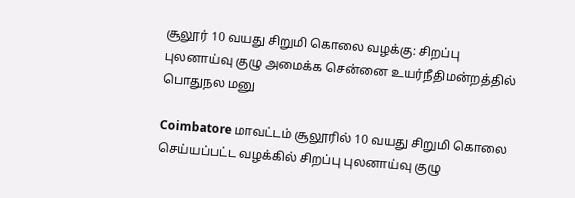சூலூர் 10 வயது சிறுமி கொலை வழக்கு: சிறப்பு புலனாய்வு குழு அமைக்க சென்னை உயர்நீதிமன்றத்தில் பொதுநல மனு

Coimbatore மாவட்டம் சூலூரில் 10 வயது சிறுமி கொலை செய்யப்பட்ட வழக்கில் சிறப்பு புலனாய்வு குழு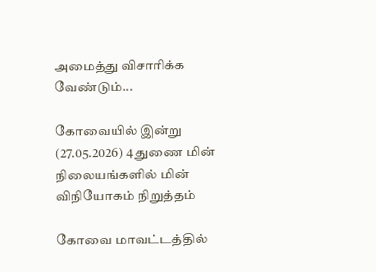அமைத்து விசாரிக்க வேண்டும்...

கோவையில் இன்று (27.05.2026) 4 துணை மின் நிலையங்களில் மின் விநியோகம் நிறுத்தம்

கோவை மாவட்டத்தில்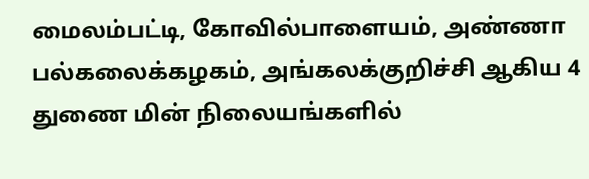மைலம்பட்டி, கோவில்பாளையம், அண்ணா பல்கலைக்கழகம், அங்கலக்குறிச்சி ஆகிய 4 துணை மின் நிலையங்களில்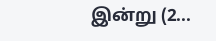இன்று (2...